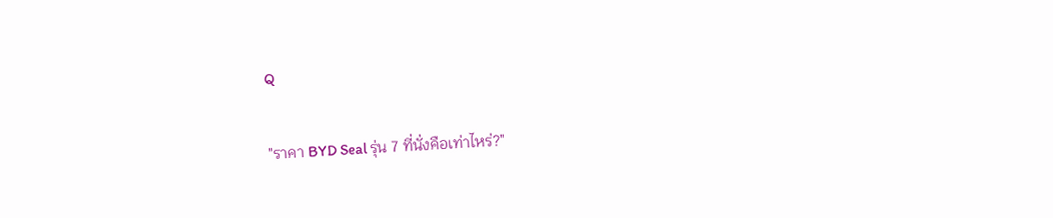Q

"ราคา BYD Seal รุ่น 7 ที่นั่งคือเท่าไหร่?"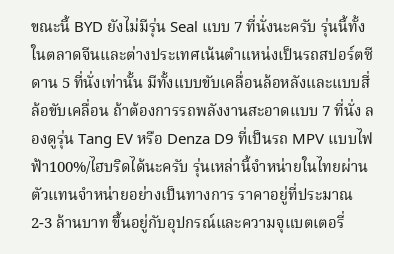ขณะนี้ BYD ยังไม่มีรุ่น Seal แบบ 7 ที่นั่งนะครับ รุ่นนี้ทั้งในตลาดจีนและต่างประเทศเน้นตำแหน่งเป็นรถสปอร์ตซีดาน 5 ที่นั่งเท่านั้น มีทั้งแบบขับเคลื่อนล้อหลังและแบบสี่ล้อขับเคลื่อน ถ้าต้องการรถพลังงานสะอาดแบบ 7 ที่นั่ง ลองดูรุ่น Tang EV หรือ Denza D9 ที่เป็นรถ MPV แบบไฟฟ้า100%/ไฮบริดได้นะครับ รุ่นเหล่านี้จำหน่ายในไทยผ่านตัวแทนจำหน่ายอย่างเป็นทางการ ราคาอยู่ที่ประมาณ 2-3 ล้านบาท ขึ้นอยู่กับอุปกรณ์และความจุแบตเตอรี่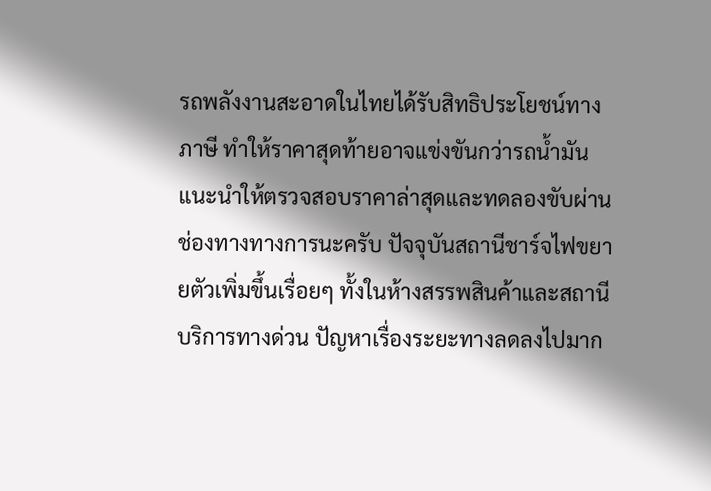รถพลังงานสะอาดในไทยได้รับสิทธิประโยชน์ทางภาษี ทำให้ราคาสุดท้ายอาจแข่งขันกว่ารถน้ำมัน แนะนำให้ตรวจสอบราคาล่าสุดและทดลองขับผ่านช่องทางทางการนะครับ ปัจจุบันสถานีชาร์จไฟขยายตัวเพิ่มขึ้นเรื่อยๆ ทั้งในห้างสรรพสินค้าและสถานีบริการทางด่วน ปัญหาเรื่องระยะทางลดลงไปมาก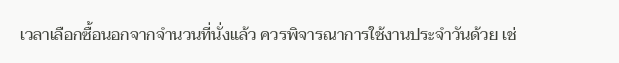เวลาเลือกซื้อนอกจากจำนวนที่นั่งแล้ว ควรพิจารณาการใช้งานประจำวันด้วย เช่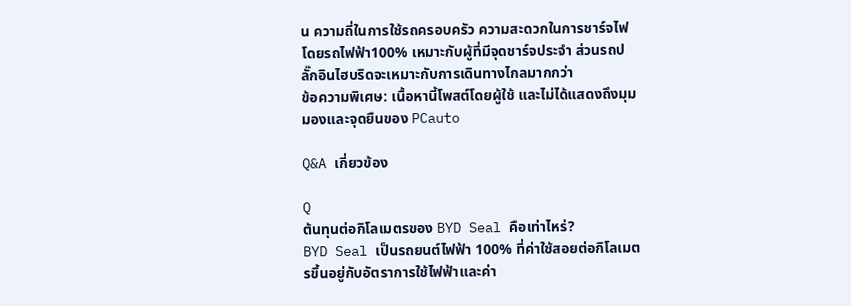น ความถี่ในการใช้รถครอบครัว ความสะดวกในการชาร์จไฟ โดยรถไฟฟ้า100% เหมาะกับผู้ที่มีจุดชาร์จประจำ ส่วนรถปลั๊กอินไฮบริดจะเหมาะกับการเดินทางไกลมากกว่า
ข้อความพิเศษ: เนื้อหานี้โพสต์โดยผู้ใช้ และไม่ได้แสดงถึงมุมมองและจุดยืนของ PCauto

Q&A เกี่ยวข้อง

Q
ต้นทุนต่อกิโลเมตรของ BYD Seal คือเท่าไหร่?
BYD Seal เป็นรถยนต์ไฟฟ้า 100% ที่ค่าใช้สอยต่อกิโลเมตรขึ้นอยู่กับอัตราการใช้ไฟฟ้าและค่า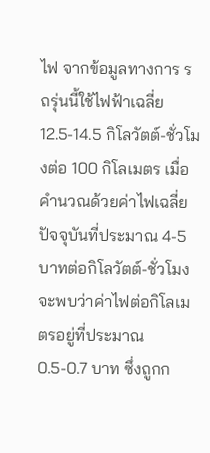ไฟ จากข้อมูลทางการ รถรุ่นนี้ใช้ไฟฟ้าเฉลี่ย 12.5-14.5 กิโลวัตต์-ชั่วโมงต่อ 100 กิโลเมตร เมื่อคำนวณด้วยค่าไฟเฉลี่ยปัจจุบันที่ประมาณ 4-5 บาทต่อกิโลวัตต์-ชั่วโมง จะพบว่าค่าไฟต่อกิโลเมตรอยู่ที่ประมาณ 0.5-0.7 บาท ซึ่งถูกก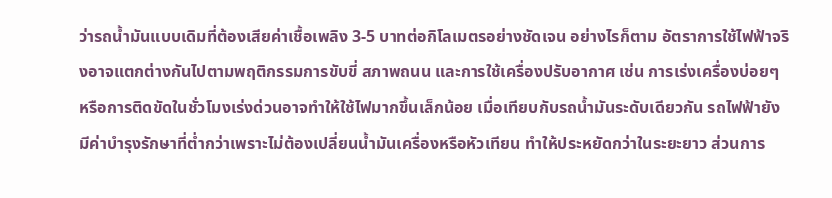ว่ารถน้ำมันแบบเดิมที่ต้องเสียค่าเชื้อเพลิง 3-5 บาทต่อกิโลเมตรอย่างชัดเจน อย่างไรก็ตาม อัตราการใช้ไฟฟ้าจริงอาจแตกต่างกันไปตามพฤติกรรมการขับขี่ สภาพถนน และการใช้เครื่องปรับอากาศ เช่น การเร่งเครื่องบ่อยๆ หรือการติดขัดในชั่วโมงเร่งด่วนอาจทำให้ใช้ไฟมากขึ้นเล็กน้อย เมื่อเทียบกับรถน้ำมันระดับเดียวกัน รถไฟฟ้ายังมีค่าบำรุงรักษาที่ต่ำกว่าเพราะไม่ต้องเปลี่ยนน้ำมันเครื่องหรือหัวเทียน ทำให้ประหยัดกว่าในระยะยาว ส่วนการ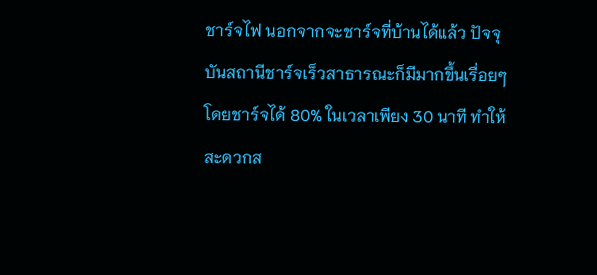ชาร์จไฟ นอกจากจะชาร์จที่บ้านได้แล้ว ปัจจุบันสถานีชาร์จเร็วสาธารณะก็มีมากขึ้นเรื่อยๆ โดยชาร์จได้ 80% ในเวลาเพียง 30 นาที ทำให้สะดวกส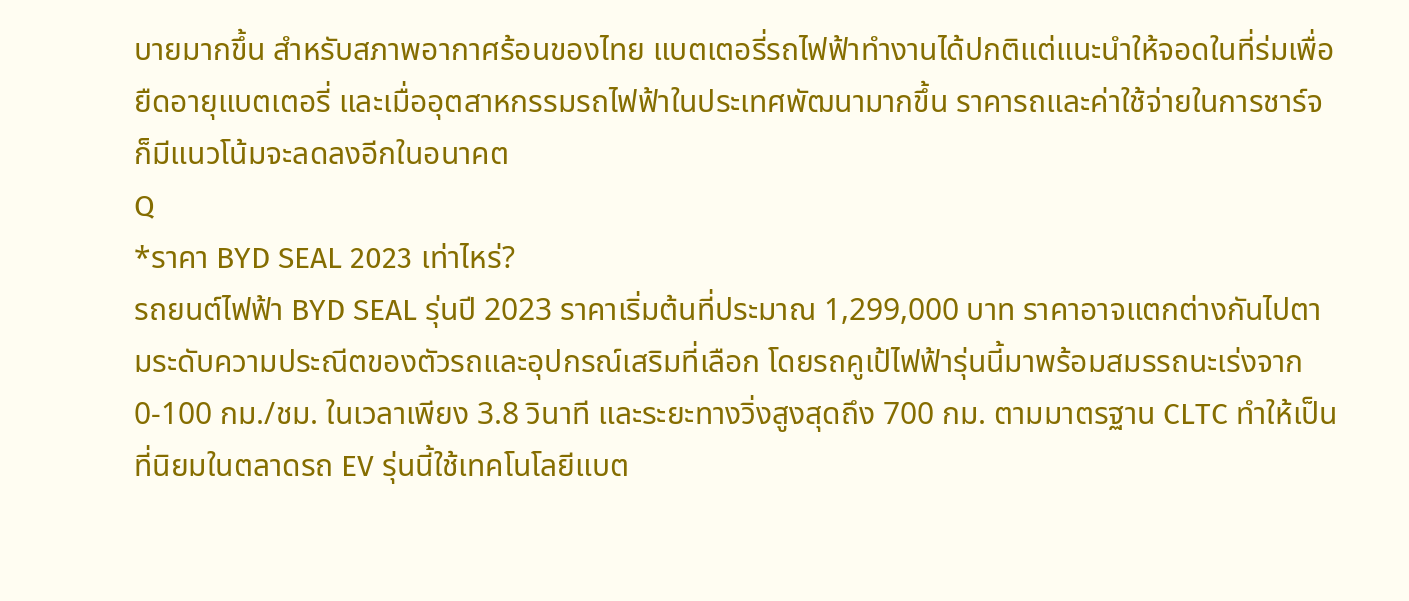บายมากขึ้น สำหรับสภาพอากาศร้อนของไทย แบตเตอรี่รถไฟฟ้าทำงานได้ปกติแต่แนะนำให้จอดในที่ร่มเพื่อยืดอายุแบตเตอรี่ และเมื่ออุตสาหกรรมรถไฟฟ้าในประเทศพัฒนามากขึ้น ราคารถและค่าใช้จ่ายในการชาร์จก็มีแนวโน้มจะลดลงอีกในอนาคต
Q
*ราคา BYD SEAL 2023 เท่าไหร่?
รถยนต์ไฟฟ้า BYD SEAL รุ่นปี 2023 ราคาเริ่มต้นที่ประมาณ 1,299,000 บาท ราคาอาจแตกต่างกันไปตามระดับความประณีตของตัวรถและอุปกรณ์เสริมที่เลือก โดยรถคูเป้ไฟฟ้ารุ่นนี้มาพร้อมสมรรถนะเร่งจาก 0-100 กม./ชม. ในเวลาเพียง 3.8 วินาที และระยะทางวิ่งสูงสุดถึง 700 กม. ตามมาตรฐาน CLTC ทำให้เป็นที่นิยมในตลาดรถ EV รุ่นนี้ใช้เทคโนโลยีแบต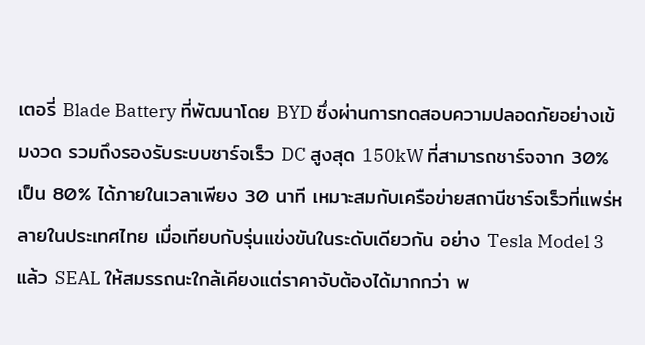เตอรี่ Blade Battery ที่พัฒนาโดย BYD ซึ่งผ่านการทดสอบความปลอดภัยอย่างเข้มงวด รวมถึงรองรับระบบชาร์จเร็ว DC สูงสุด 150kW ที่สามารถชาร์จจาก 30% เป็น 80% ได้ภายในเวลาเพียง 30 นาที เหมาะสมกับเครือข่ายสถานีชาร์จเร็วที่แพร่หลายในประเทศไทย เมื่อเทียบกับรุ่นแข่งขันในระดับเดียวกัน อย่าง Tesla Model 3 แล้ว SEAL ให้สมรรถนะใกล้เคียงแต่ราคาจับต้องได้มากกว่า พ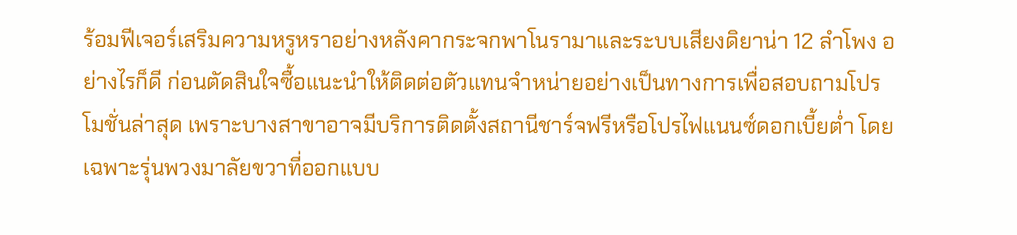ร้อมฟีเจอร์เสริมความหรูหราอย่างหลังคากระจกพาโนรามาและระบบเสียงดิยาน่า 12 ลำโพง อย่างไรก็ดี ก่อนตัดสินใจซื้อแนะนำให้ติดต่อตัวแทนจำหน่ายอย่างเป็นทางการเพื่อสอบถามโปรโมชั่นล่าสุด เพราะบางสาขาอาจมีบริการติดตั้งสถานีชาร์จฟรีหรือโปรไฟแนนซ์ดอกเบี้ยต่ำ โดยเฉพาะรุ่นพวงมาลัยขวาที่ออกแบบ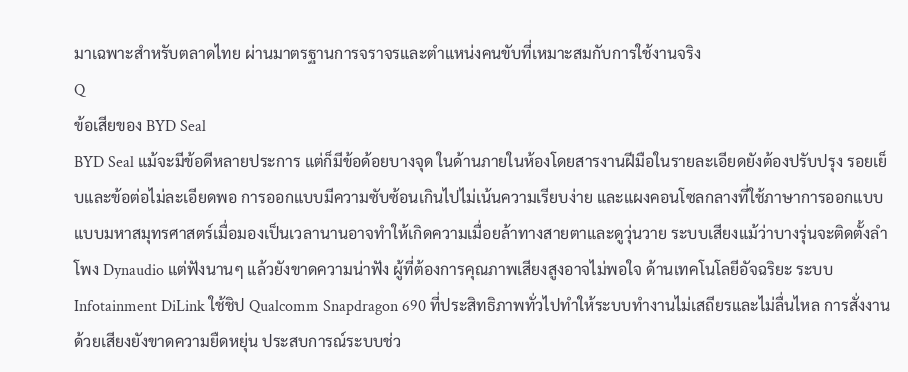มาเฉพาะสำหรับตลาดไทย ผ่านมาตรฐานการจราจรและตำแหน่งคนขับที่เหมาะสมกับการใช้งานจริง
Q
ข้อเสียของ BYD Seal
BYD Seal แม้จะมีข้อดีหลายประการ แต่ก็มีข้อด้อยบางจุด ในด้านภายในห้องโดยสารงานฝีมือในรายละเอียดยังต้องปรับปรุง รอยเย็บและข้อต่อไม่ละเอียดพอ การออกแบบมีความซับซ้อนเกินไปไม่เน้นความเรียบง่าย และแผงคอนโซลกลางที่ใช้ภาษาการออกแบบแบบมหาสมุทรศาสตร์เมื่อมองเป็นเวลานานอาจทำให้เกิดความเมื่อยล้าทางสายตาและดูวุ่นวาย ระบบเสียงแม้ว่าบางรุ่นจะติดตั้งลำโพง Dynaudio แต่ฟังนานๆ แล้วยังขาดความน่าฟัง ผู้ที่ต้องการคุณภาพเสียงสูงอาจไม่พอใจ ด้านเทคโนโลยีอัจฉริยะ ระบบ Infotainment DiLink ใช้ชิป Qualcomm Snapdragon 690 ที่ประสิทธิภาพทั่วไปทำให้ระบบทำงานไม่เสถียรและไม่ลื่นไหล การสั่งงานด้วยเสียงยังขาดความยืดหยุ่น ประสบการณ์ระบบช่ว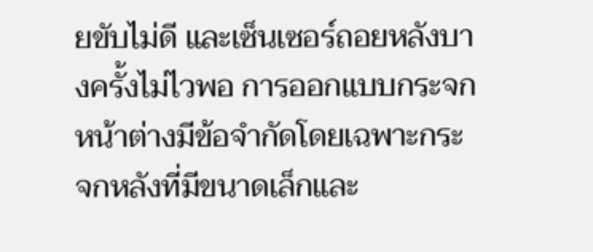ยขับไม่ดี และเซ็นเซอร์ถอยหลังบางครั้งไม่ไวพอ การออกแบบกระจกหน้าต่างมีข้อจำกัดโดยเฉพาะกระจกหลังที่มีขนาดเล็กและ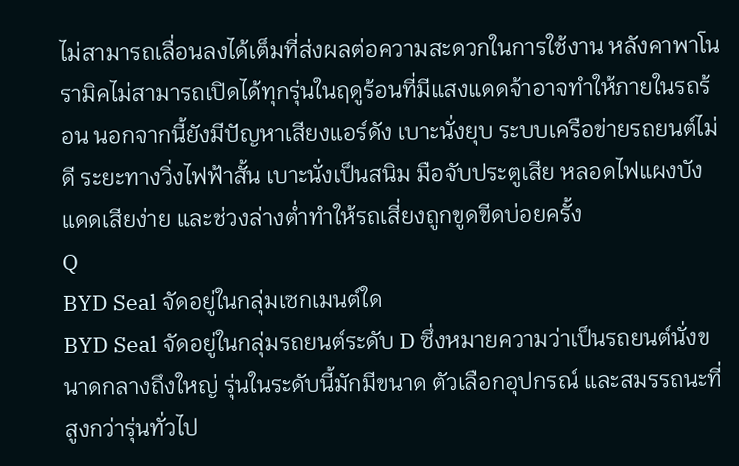ไม่สามารถเลื่อนลงได้เต็มที่ส่งผลต่อความสะดวกในการใช้งาน หลังคาพาโนรามิคไม่สามารถเปิดได้ทุกรุ่นในฤดูร้อนที่มีแสงแดดจ้าอาจทำให้ภายในรถร้อน นอกจากนี้ยังมีปัญหาเสียงแอร์ดัง เบาะนั่งยุบ ระบบเครือข่ายรถยนต์ไม่ดี ระยะทางวิ่งไฟฟ้าสั้น เบาะนั่งเป็นสนิม มือจับประตูเสีย หลอดไฟแผงบังแดดเสียง่าย และช่วงล่างต่ำทำให้รถเสี่ยงถูกขูดขีดบ่อยครั้ง
Q
BYD Seal จัดอยู่ในกลุ่มเซกเมนต์ใด
BYD Seal จัดอยู่ในกลุ่มรถยนต์ระดับ D ซึ่งหมายความว่าเป็นรถยนต์นั่งขนาดกลางถึงใหญ่ รุ่นในระดับนี้มักมีขนาด ตัวเลือกอุปกรณ์ และสมรรถนะที่สูงกว่ารุ่นทั่วไป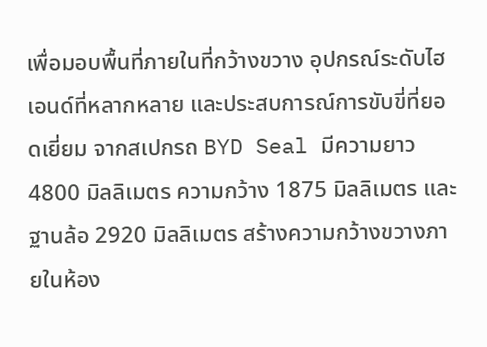เพื่อมอบพื้นที่ภายในที่กว้างขวาง อุปกรณ์ระดับไฮเอนด์ที่หลากหลาย และประสบการณ์การขับขี่ที่ยอดเยี่ยม จากสเปกรถ BYD Seal มีความยาว 4800 มิลลิเมตร ความกว้าง 1875 มิลลิเมตร และฐานล้อ 2920 มิลลิเมตร สร้างความกว้างขวางภายในห้อง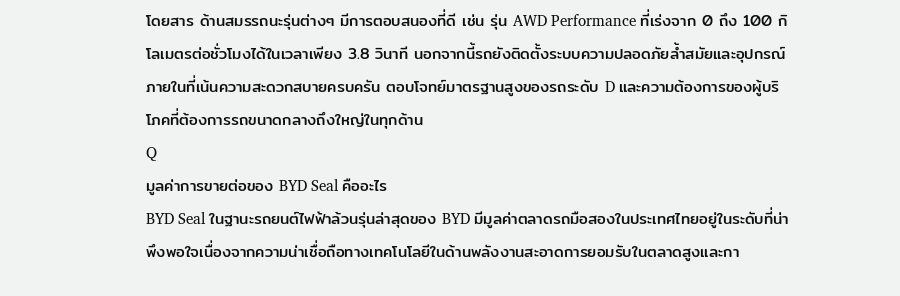โดยสาร ด้านสมรรถนะรุ่นต่างๆ มีการตอบสนองที่ดี เช่น รุ่น AWD Performance ที่เร่งจาก 0 ถึง 100 กิโลเมตรต่อชั่วโมงได้ในเวลาเพียง 3.8 วินาที นอกจากนี้รถยังติดตั้งระบบความปลอดภัยล้ำสมัยและอุปกรณ์ภายในที่เน้นความสะดวกสบายครบครัน ตอบโจทย์มาตรฐานสูงของรถระดับ D และความต้องการของผู้บริโภคที่ต้องการรถขนาดกลางถึงใหญ่ในทุกด้าน
Q
มูลค่าการขายต่อของ BYD Seal คืออะไร
BYD Seal ในฐานะรถยนต์ไฟฟ้าล้วนรุ่นล่าสุดของ BYD มีมูลค่าตลาดรถมือสองในประเทศไทยอยู่ในระดับที่น่าพึงพอใจเนื่องจากความน่าเชื่อถือทางเทคโนโลยีในด้านพลังงานสะอาดการยอมรับในตลาดสูงและกา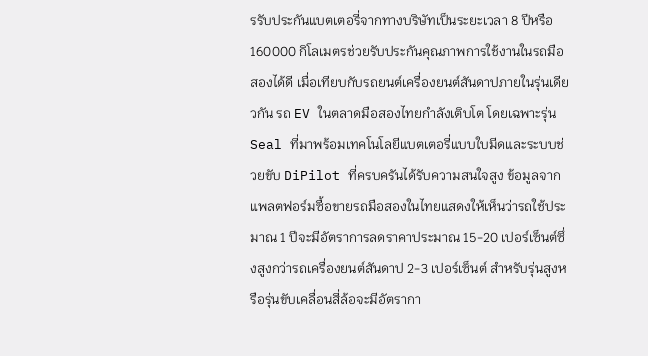รรับประกันแบตเตอรี่จากทางบริษัทเป็นระยะเวลา 8 ปีหรือ 160000 กิโลเมตรช่วยรับประกันคุณภาพการใช้งานในรถมือสองได้ดี เมื่อเทียบกับรถยนต์เครื่องยนต์สันดาปภายในรุ่นเดียวกัน รถ EV ในตลาดมือสองไทยกำลังเติบโต โดยเฉพาะรุ่น Seal ที่มาพร้อมเทคโนโลยีแบตเตอรี่แบบใบมีดและระบบช่วยขับ DiPilot ที่ครบครันได้รับความสนใจสูง ข้อมูลจากแพลตฟอร์มซื้อขายรถมือสองในไทยแสดงให้เห็นว่ารถใช้ประมาณ 1 ปีจะมีอัตราการลดราคาประมาณ 15-20 เปอร์เซ็นต์ซึ่งสูงกว่ารถเครื่องยนต์สันดาป 2-3 เปอร์เซ็นต์ สำหรับรุ่นสูงหรือรุ่นขับเคลื่อนสี่ล้อจะมีอัตรากา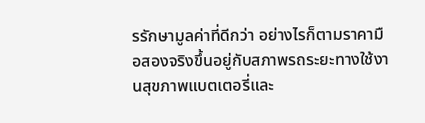รรักษามูลค่าที่ดีกว่า อย่างไรก็ตามราคามือสองจริงขึ้นอยู่กับสภาพรถระยะทางใช้งานสุขภาพแบตเตอรี่และ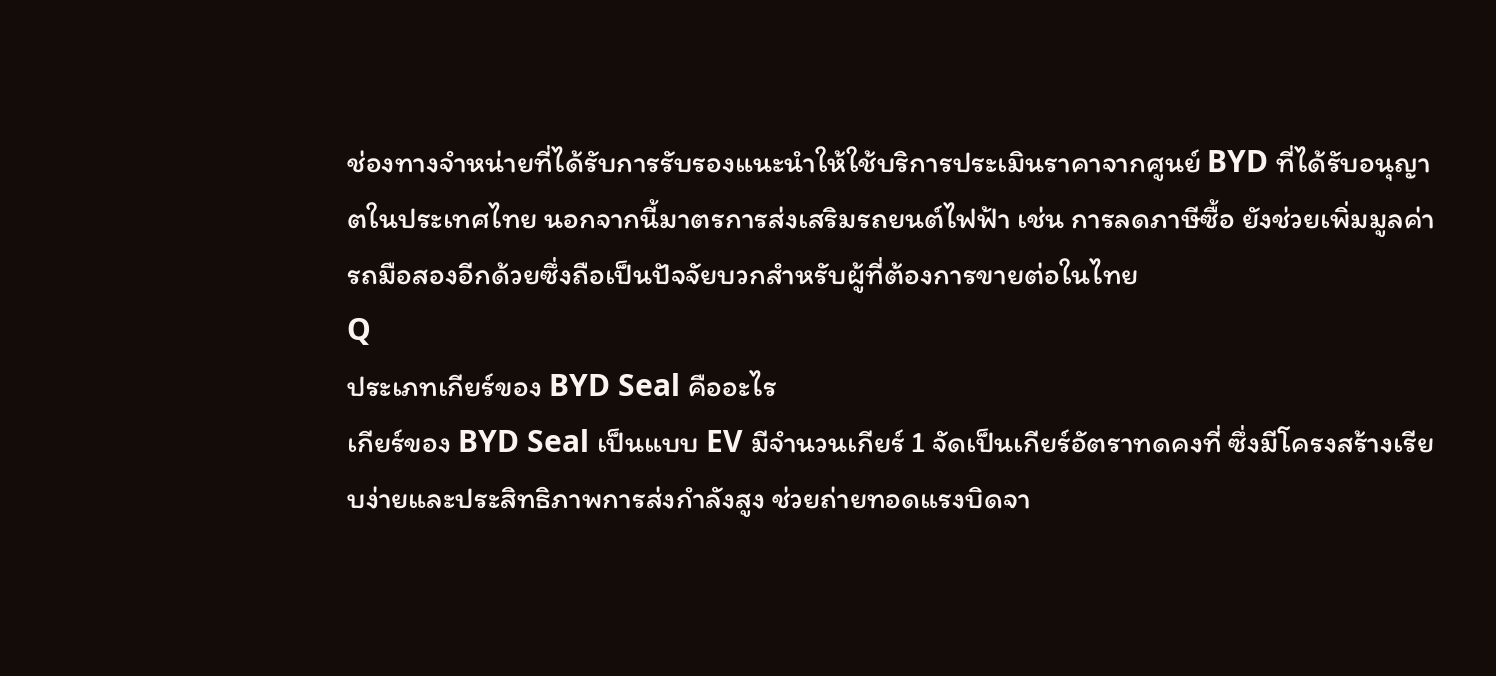ช่องทางจำหน่ายที่ได้รับการรับรองแนะนำให้ใช้บริการประเมินราคาจากศูนย์ BYD ที่ได้รับอนุญาตในประเทศไทย นอกจากนี้มาตรการส่งเสริมรถยนต์ไฟฟ้า เช่น การลดภาษีซื้อ ยังช่วยเพิ่มมูลค่ารถมือสองอีกด้วยซึ่งถือเป็นปัจจัยบวกสำหรับผู้ที่ต้องการขายต่อในไทย
Q
ประเภทเกียร์ของ BYD Seal คืออะไร
เกียร์ของ BYD Seal เป็นแบบ EV มีจำนวนเกียร์ 1 จัดเป็นเกียร์อัตราทดคงที่ ซึ่งมีโครงสร้างเรียบง่ายและประสิทธิภาพการส่งกำลังสูง ช่วยถ่ายทอดแรงบิดจา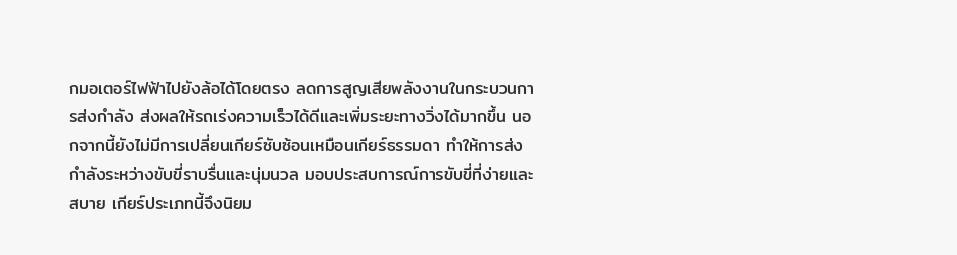กมอเตอร์ไฟฟ้าไปยังล้อได้โดยตรง ลดการสูญเสียพลังงานในกระบวนการส่งกำลัง ส่งผลให้รถเร่งความเร็วได้ดีและเพิ่มระยะทางวิ่งได้มากขึ้น นอกจากนี้ยังไม่มีการเปลี่ยนเกียร์ซับซ้อนเหมือนเกียร์ธรรมดา ทำให้การส่งกำลังระหว่างขับขี่ราบรื่นและนุ่มนวล มอบประสบการณ์การขับขี่ที่ง่ายและสบาย เกียร์ประเภทนี้จึงนิยม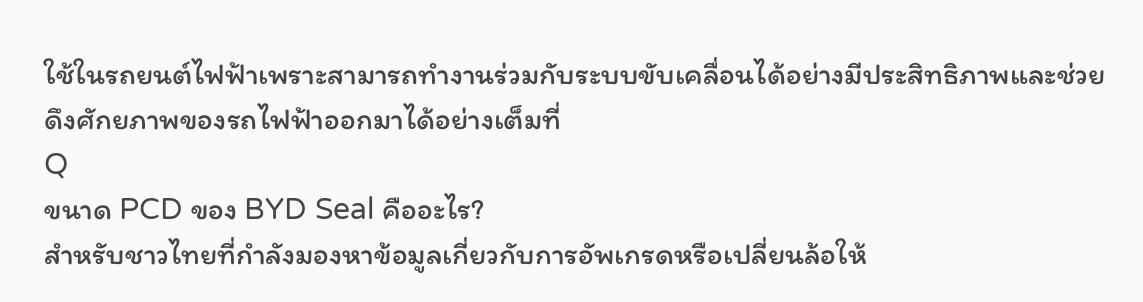ใช้ในรถยนต์ไฟฟ้าเพราะสามารถทำงานร่วมกับระบบขับเคลื่อนได้อย่างมีประสิทธิภาพและช่วยดึงศักยภาพของรถไฟฟ้าออกมาได้อย่างเต็มที่
Q
ขนาด PCD ของ BYD Seal คืออะไร?
สำหรับชาวไทยที่กำลังมองหาข้อมูลเกี่ยวกับการอัพเกรดหรือเปลี่ยนล้อให้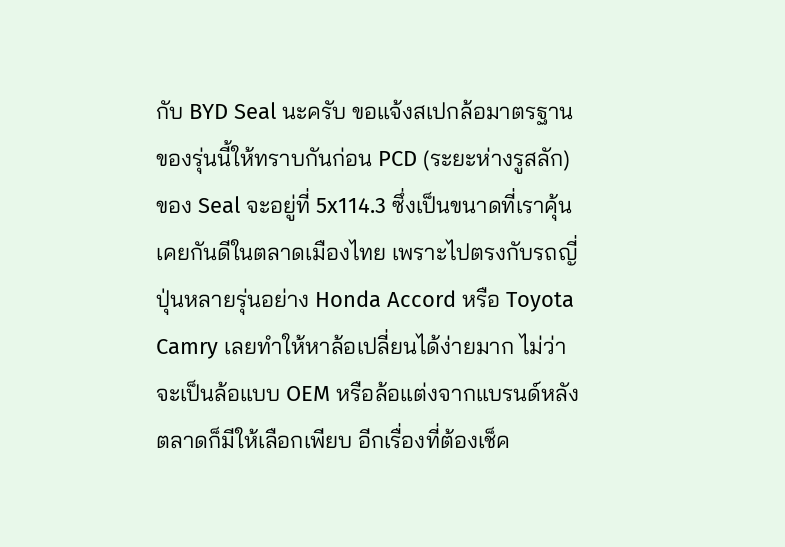กับ BYD Seal นะครับ ขอแจ้งสเปกล้อมาตรฐานของรุ่นนี้ให้ทราบกันก่อน PCD (ระยะห่างรูสลัก) ของ Seal จะอยู่ที่ 5x114.3 ซึ่งเป็นขนาดที่เราคุ้นเคยกันดีในตลาดเมืองไทย เพราะไปตรงกับรถญี่ปุ่นหลายรุ่นอย่าง Honda Accord หรือ Toyota Camry เลยทำให้หาล้อเปลี่ยนได้ง่ายมาก ไม่ว่าจะเป็นล้อแบบ OEM หรือล้อแต่งจากแบรนด์หลังตลาดก็มีให้เลือกเพียบ อีกเรื่องที่ต้องเช็ค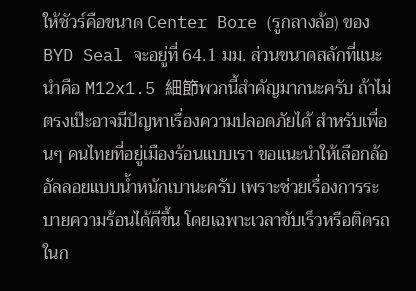ให้ชัวร์คือขนาด Center Bore (รูกลางล้อ) ของ BYD Seal จะอยู่ที่ 64.1 มม. ส่วนขนาดสลักที่แนะนำคือ M12x1.5 細節พวกนี้สำคัญมากนะครับ ถ้าไม่ตรงเป๊ะอาจมีปัญหาเรื่องความปลอดภัยได้ สำหรับเพื่อนๆ คนไทยที่อยู่เมืองร้อนแบบเรา ขอแนะนำให้เลือกล้ออัลลอยแบบน้ำหนักเบานะครับ เพราะช่วยเรื่องการระบายความร้อนได้ดีขึ้น โดยเฉพาะเวลาขับเร็วหรือติดรถในก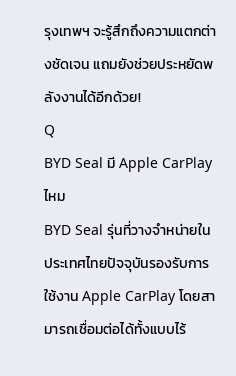รุงเทพฯ จะรู้สึกถึงความแตกต่างชัดเจน แถมยังช่วยประหยัดพลังงานได้อีกด้วย!
Q
BYD Seal มี Apple CarPlay ไหม
BYD Seal รุ่นที่วางจำหน่ายในประเทศไทยปัจจุบันรองรับการใช้งาน Apple CarPlay โดยสามารถเชื่อมต่อได้ทั้งแบบไร้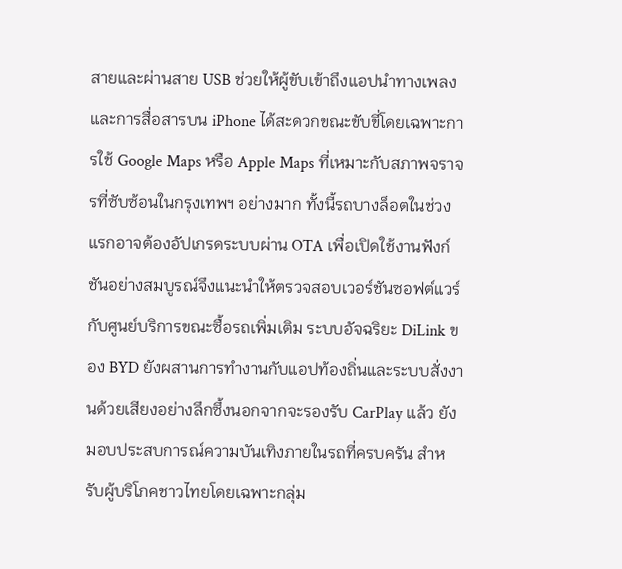สายและผ่านสาย USB ช่วยให้ผู้ขับเข้าถึงแอปนำทางเพลงและการสื่อสารบน iPhone ได้สะดวกขณะขับขี่โดยเฉพาะการใช้ Google Maps หรือ Apple Maps ที่เหมาะกับสภาพจราจรที่ซับซ้อนในกรุงเทพฯ อย่างมาก ทั้งนี้รถบางล็อตในช่วงแรกอาจต้องอัปเกรดระบบผ่าน OTA เพื่อเปิดใช้งานฟังก์ชันอย่างสมบูรณ์จึงแนะนำให้ตรวจสอบเวอร์ชันซอฟต์แวร์กับศูนย์บริการขณะซื้อรถเพิ่มเติม ระบบอัจฉริยะ DiLink ของ BYD ยังผสานการทำงานกับแอปท้องถิ่นและระบบสั่งงานด้วยเสียงอย่างลึกซึ้งนอกจากจะรองรับ CarPlay แล้ว ยังมอบประสบการณ์ความบันเทิงภายในรถที่ครบครัน สำหรับผู้บริโภคชาวไทยโดยเฉพาะกลุ่ม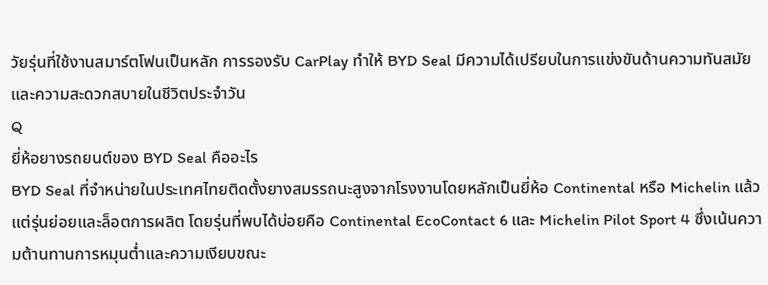วัยรุ่นที่ใช้งานสมาร์ตโฟนเป็นหลัก การรองรับ CarPlay ทำให้ BYD Seal มีความได้เปรียบในการแข่งขันด้านความทันสมัยและความสะดวกสบายในชีวิตประจำวัน
Q
ยี่ห้อยางรถยนต์ของ BYD Seal คืออะไร
BYD Seal ที่จำหน่ายในประเทศไทยติดตั้งยางสมรรถนะสูงจากโรงงานโดยหลักเป็นยี่ห้อ Continental หรือ Michelin แล้วแต่รุ่นย่อยและล็อตการผลิต โดยรุ่นที่พบได้บ่อยคือ Continental EcoContact 6 และ Michelin Pilot Sport 4 ซึ่งเน้นความต้านทานการหมุนต่ำและความเงียบขณะ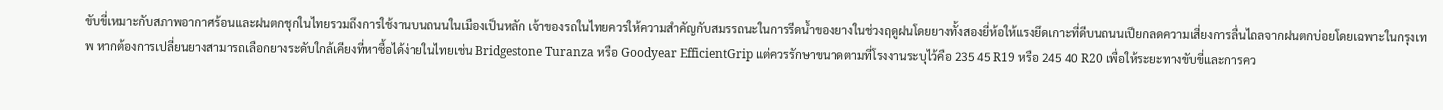ขับขี่เหมาะกับสภาพอากาศร้อนและฝนตกชุกในไทยรวมถึงการใช้งานบนถนนในเมืองเป็นหลัก เจ้าของรถในไทยควรให้ความสำคัญกับสมรรถนะในการรีดน้ำของยางในช่วงฤดูฝนโดยยางทั้งสองยี่ห้อให้แรงยึดเกาะที่ดีบนถนนเปียกลดความเสี่ยงการลื่นไถลจากฝนตกบ่อยโดยเฉพาะในกรุงเทพ หากต้องการเปลี่ยนยางสามารถเลือกยางระดับใกล้เคียงที่หาซื้อได้ง่ายในไทยเช่น Bridgestone Turanza หรือ Goodyear EfficientGrip แต่ควรรักษาขนาดตามที่โรงงานระบุไว้คือ 235 45 R19 หรือ 245 40 R20 เพื่อให้ระยะทางขับขี่และการคว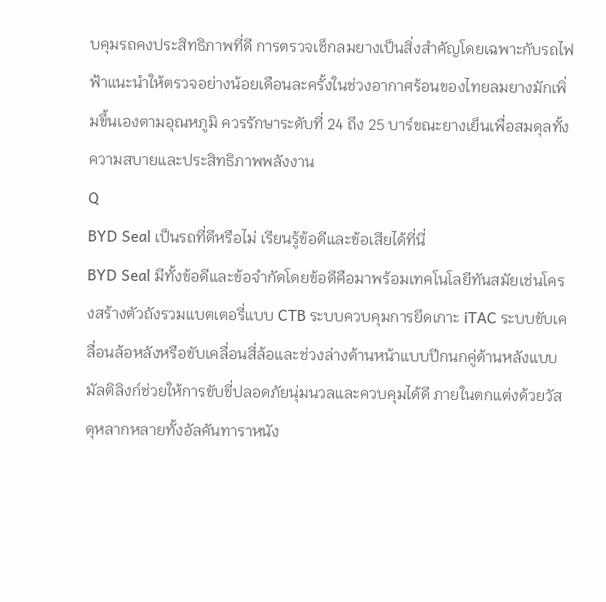บคุมรถคงประสิทธิภาพที่ดี การตรวจเช็กลมยางเป็นสิ่งสำคัญโดยเฉพาะกับรถไฟฟ้าแนะนำให้ตรวจอย่างน้อยเดือนละครั้งในช่วงอากาศร้อนของไทยลมยางมักเพิ่มขึ้นเองตามอุณหภูมิ ควรรักษาระดับที่ 24 ถึง 25 บาร์ขณะยางเย็นเพื่อสมดุลทั้งความสบายและประสิทธิภาพพลังงาน
Q
BYD Seal เป็นรถที่ดีหรือไม่ เรียนรู้ข้อดีและข้อเสียได้ที่นี่
BYD Seal มีทั้งข้อดีและข้อจำกัดโดยข้อดีคือมาพร้อมเทคโนโลยีทันสมัยเช่นโครงสร้างตัวถังรวมแบตเตอรี่แบบ CTB ระบบควบคุมการยึดเกาะ iTAC ระบบขับเคลื่อนล้อหลังหรือขับเคลื่อนสี่ล้อและช่วงล่างด้านหน้าแบบปีกนกคู่ด้านหลังแบบมัลติลิงก์ช่วยให้การขับขี่ปลอดภัยนุ่มนวลและควบคุมได้ดี ภายในตกแต่งด้วยวัสดุหลากหลายทั้งอัลคันทาราหนัง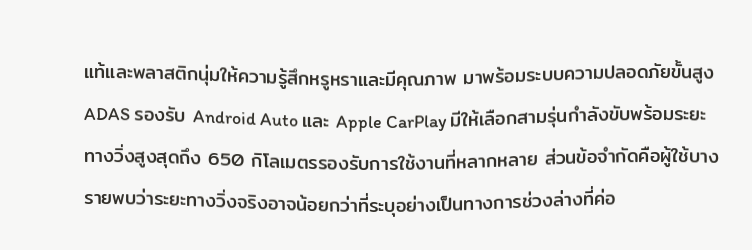แท้และพลาสติกนุ่มให้ความรู้สึกหรูหราและมีคุณภาพ มาพร้อมระบบความปลอดภัยขั้นสูง ADAS รองรับ Android Auto และ Apple CarPlay มีให้เลือกสามรุ่นกำลังขับพร้อมระยะทางวิ่งสูงสุดถึง 650 กิโลเมตรรองรับการใช้งานที่หลากหลาย ส่วนข้อจำกัดคือผู้ใช้บางรายพบว่าระยะทางวิ่งจริงอาจน้อยกว่าที่ระบุอย่างเป็นทางการช่วงล่างที่ค่อ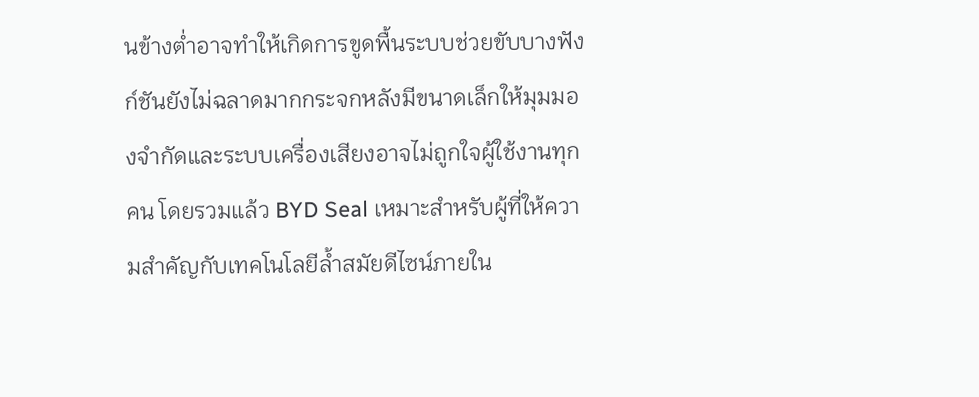นข้างต่ำอาจทำให้เกิดการขูดพื้นระบบช่วยขับบางฟังก์ชันยังไม่ฉลาดมากกระจกหลังมีขนาดเล็กให้มุมมองจำกัดและระบบเครื่องเสียงอาจไม่ถูกใจผู้ใช้งานทุกคน โดยรวมแล้ว BYD Seal เหมาะสำหรับผู้ที่ให้ความสำคัญกับเทคโนโลยีล้ำสมัยดีไซน์ภายใน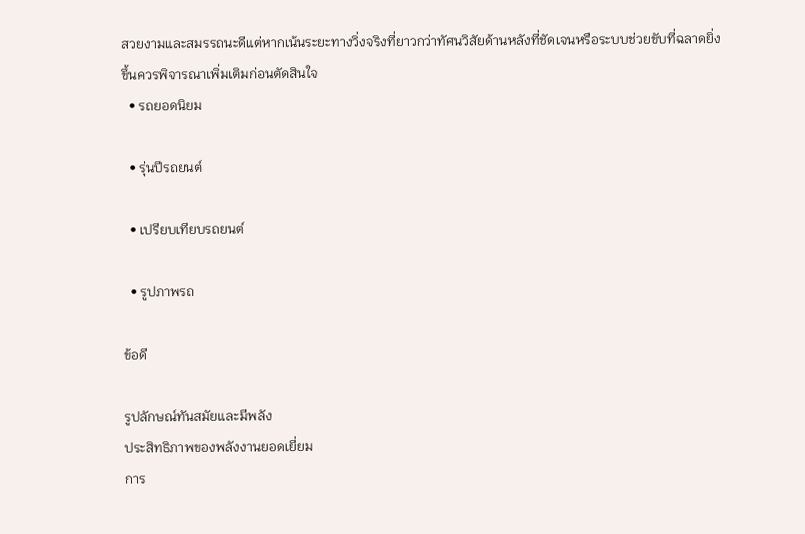สวยงามและสมรรถนะดีแต่หากเน้นระยะทางวิ่งจริงที่ยาวกว่าทัศนวิสัยด้านหลังที่ชัดเจนหรือระบบช่วยขับที่ฉลาดยิ่งขึ้นควรพิจารณาเพิ่มเติมก่อนตัดสินใจ
  • รถยอดนิยม

  • รุ่นปีรถยนต์

  • เปรียบเทียบรถยนต์

  • รูปภาพรถ

ข้อดี

รูปลักษณ์ทันสมัยและมีพลัง
ประสิทธิภาพของพลังงานยอดเยี่ยม
การ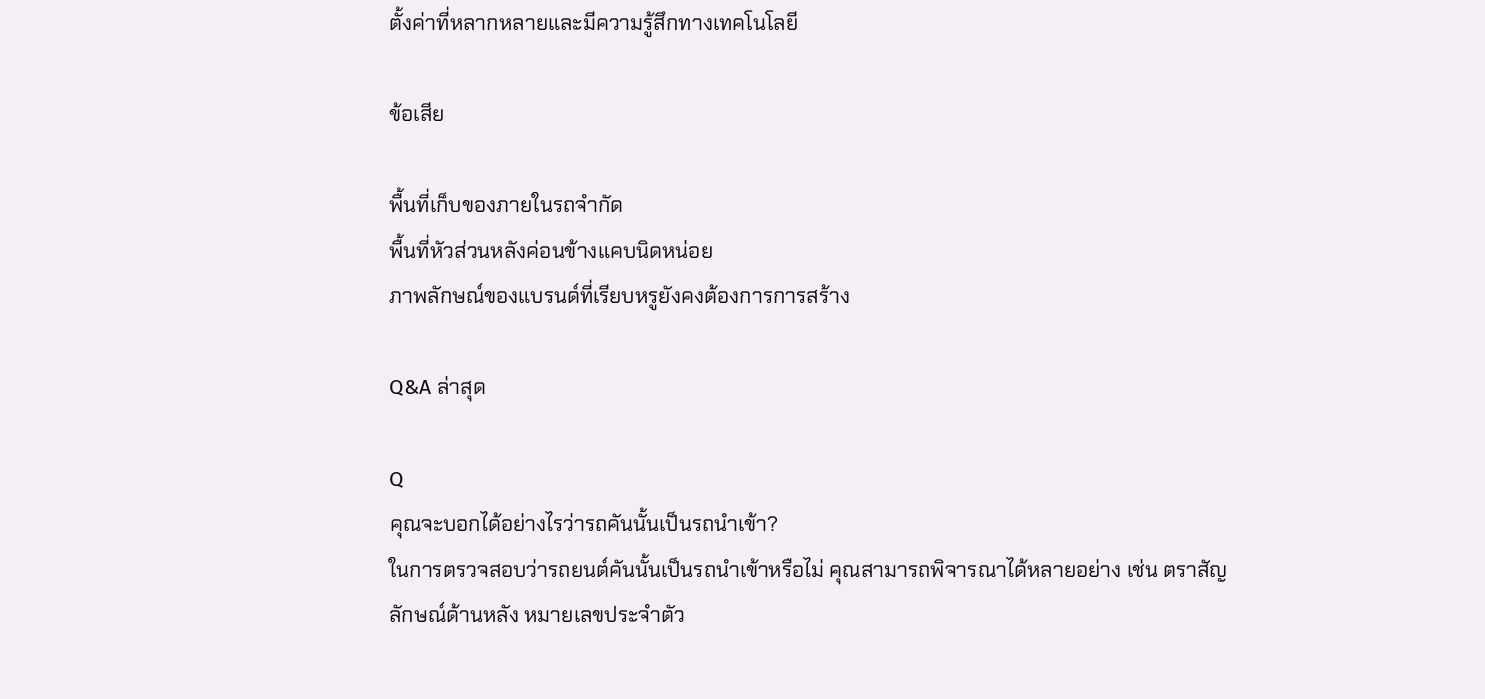ตั้งค่าที่หลากหลายและมีความรู้สึกทางเทคโนโลยี

ข้อเสีย

พื้นที่เก็บของภายในรถจำกัด
พื้นที่หัวส่วนหลังค่อนข้างแคบนิดหน่อย
ภาพลักษณ์ของแบรนด์ที่เรียบหรูยังคงต้องการการสร้าง

Q&A ล่าสุด

Q
คุณจะบอกได้อย่างไรว่ารถคันนั้นเป็นรถนำเข้า?
ในการตรวจสอบว่ารถยนต์คันนั้นเป็นรถนำเข้าหรือไม่ คุณสามารถพิจารณาได้หลายอย่าง เช่น ตราสัญลักษณ์ด้านหลัง หมายเลขประจำตัว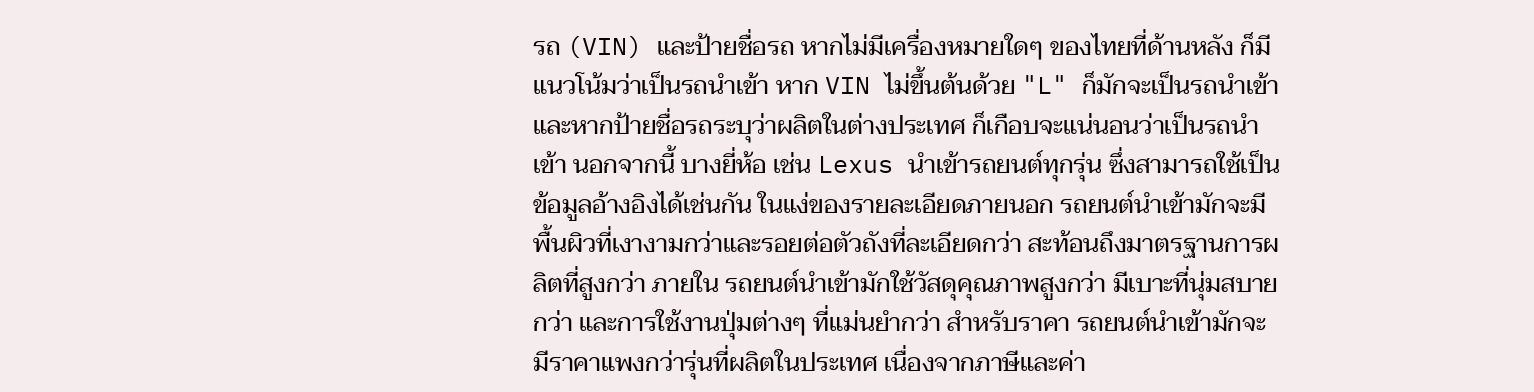รถ (VIN) และป้ายชื่อรถ หากไม่มีเครื่องหมายใดๆ ของไทยที่ด้านหลัง ก็มีแนวโน้มว่าเป็นรถนำเข้า หาก VIN ไม่ขึ้นต้นด้วย "L" ก็มักจะเป็นรถนำเข้า และหากป้ายชื่อรถระบุว่าผลิตในต่างประเทศ ก็เกือบจะแน่นอนว่าเป็นรถนำเข้า นอกจากนี้ บางยี่ห้อ เช่น Lexus นำเข้ารถยนต์ทุกรุ่น ซึ่งสามารถใช้เป็นข้อมูลอ้างอิงได้เช่นกัน ในแง่ของรายละเอียดภายนอก รถยนต์นำเข้ามักจะมีพื้นผิวที่เงางามกว่าและรอยต่อตัวถังที่ละเอียดกว่า สะท้อนถึงมาตรฐานการผลิตที่สูงกว่า ภายใน รถยนต์นำเข้ามักใช้วัสดุคุณภาพสูงกว่า มีเบาะที่นุ่มสบายกว่า และการใช้งานปุ่มต่างๆ ที่แม่นยำกว่า สำหรับราคา รถยนต์นำเข้ามักจะมีราคาแพงกว่ารุ่นที่ผลิตในประเทศ เนื่องจากภาษีและค่า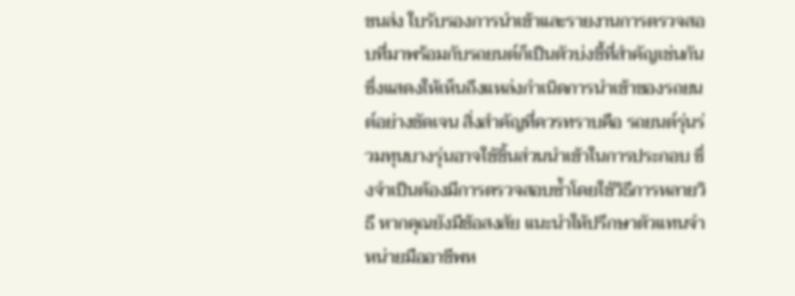ขนส่ง ใบรับรองการนำเข้าและรายงานการตรวจสอบที่มาพร้อมกับรถยนต์ก็เป็นตัวบ่งชี้ที่สำคัญเช่นกัน ซึ่งแสดงให้เห็นถึงแหล่งกำเนิดการนำเข้าของรถยนต์อย่างชัดเจน สิ่งสำคัญที่ควรทราบคือ รถยนต์รุ่นร่วมทุนบางรุ่นอาจใช้ชิ้นส่วนนำเข้าในการประกอบ ซึ่งจำเป็นต้องมีการตรวจสอบซ้ำโดยใช้วิธีการหลายวิธี หากคุณยังมีข้อสงสัย แนะนำให้ปรึกษาตัวแทนจำหน่ายมืออาชีพห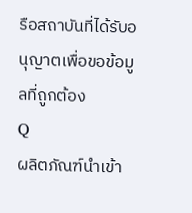รือสถาบันที่ได้รับอนุญาตเพื่อขอข้อมูลที่ถูกต้อง
Q
ผลิตภัณฑ์นำเข้า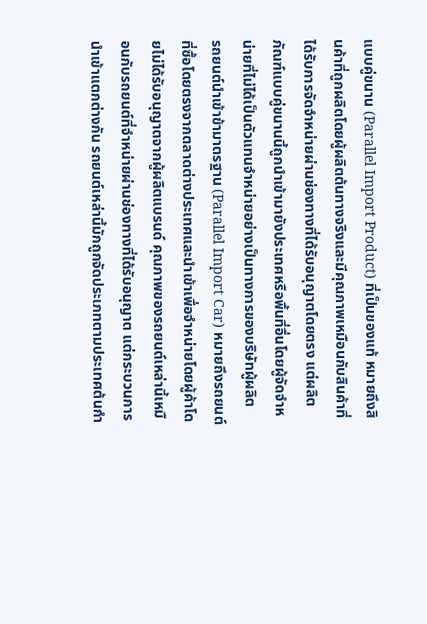แบบคู่ขนาน (Parallel Import Product) ที่เป็นของแท้ หมายถึงสินค้าที่ถูกผลิตโดยผู้ผลิตต้นทางจริงและมีคุณภาพเหมือนกับสินค้าที่ได้รับการจัดจำหน่ายผ่านช่องทางที่ได้รับอนุญาตโดยตรง แต่ผลิตภัณฑ์แบบคู่ขนานนี้ถูกนำเข้ามายังประเทศหรือพื้นที่อื่นโดยผู้จัดจำหน่ายที่ไม่ได้เป็นตัวแทนจำหน่ายอย่างเป็นทางการของบริษัทผู้ผลิต
รถยนต์นำเข้าข้ามาตรฐาน (Parallel Import Car) หมายถึงรถยนต์ที่ซื้อโดยตรงจากตลาดต่างประเทศและนำเข้าเพื่อจำหน่ายโดยผู้ค้าโดยไม่ได้รับอนุญาตจากผู้ผลิตแบรนด์ คุณภาพของรถยนต์เหล่านี้เหมือนกับรถยนต์ที่จำหน่ายผ่านช่องทางที่ได้รับอนุญาต แต่กระบวนการนำเข้าแตกต่างกัน รถยนต์เหล่านี้มักถูกจัดประเภทตามประเทศต้นกำ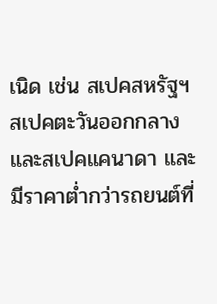เนิด เช่น สเปคสหรัฐฯ สเปคตะวันออกกลาง และสเปคแคนาดา และมีราคาต่ำกว่ารถยนต์ที่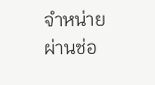จำหน่ายผ่านช่อ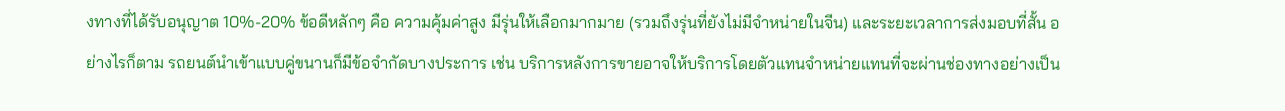งทางที่ได้รับอนุญาต 10%-20% ข้อดีหลักๆ คือ ความคุ้มค่าสูง มีรุ่นให้เลือกมากมาย (รวมถึงรุ่นที่ยังไม่มีจำหน่ายในจีน) และระยะเวลาการส่งมอบที่สั้น อย่างไรก็ตาม รถยนต์นำเข้าแบบคู่ขนานก็มีข้อจำกัดบางประการ เช่น บริการหลังการขายอาจให้บริการโดยตัวแทนจำหน่ายแทนที่จะผ่านช่องทางอย่างเป็น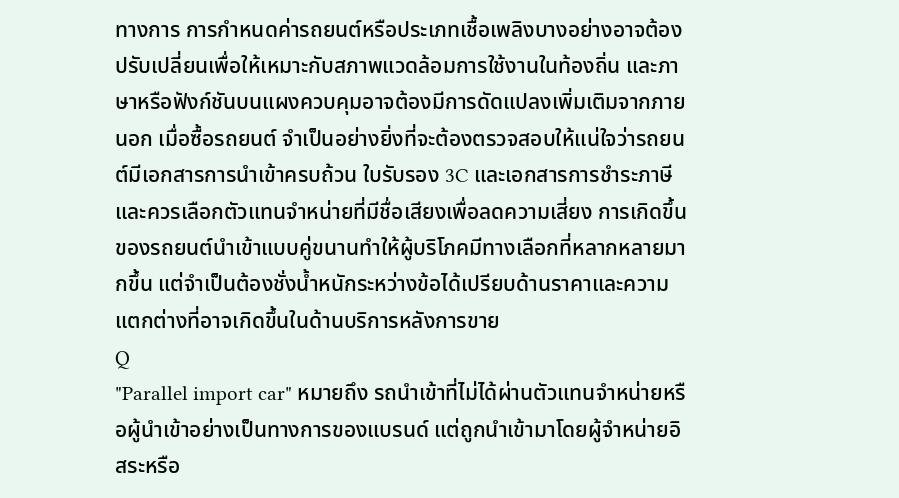ทางการ การกำหนดค่ารถยนต์หรือประเภทเชื้อเพลิงบางอย่างอาจต้องปรับเปลี่ยนเพื่อให้เหมาะกับสภาพแวดล้อมการใช้งานในท้องถิ่น และภาษาหรือฟังก์ชันบนแผงควบคุมอาจต้องมีการดัดแปลงเพิ่มเติมจากภายนอก เมื่อซื้อรถยนต์ จำเป็นอย่างยิ่งที่จะต้องตรวจสอบให้แน่ใจว่ารถยนต์มีเอกสารการนำเข้าครบถ้วน ใบรับรอง 3C และเอกสารการชำระภาษี และควรเลือกตัวแทนจำหน่ายที่มีชื่อเสียงเพื่อลดความเสี่ยง การเกิดขึ้นของรถยนต์นำเข้าแบบคู่ขนานทำให้ผู้บริโภคมีทางเลือกที่หลากหลายมากขึ้น แต่จำเป็นต้องชั่งน้ำหนักระหว่างข้อได้เปรียบด้านราคาและความแตกต่างที่อาจเกิดขึ้นในด้านบริการหลังการขาย
Q
"Parallel import car" หมายถึง รถนำเข้าที่ไม่ได้ผ่านตัวแทนจำหน่ายหรือผู้นำเข้าอย่างเป็นทางการของแบรนด์ แต่ถูกนำเข้ามาโดยผู้จำหน่ายอิสระหรือ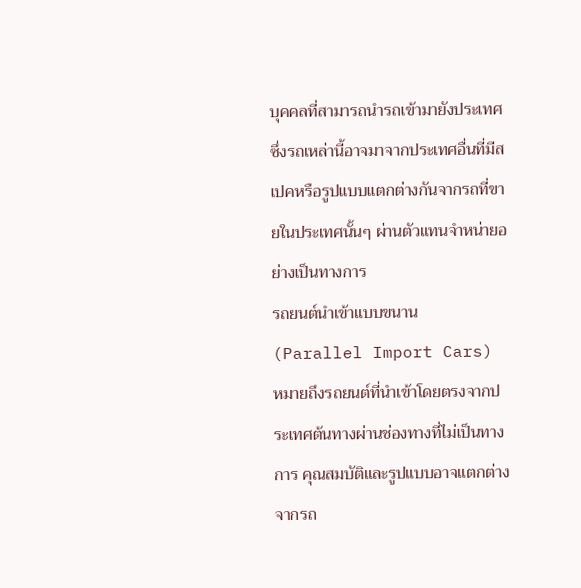บุคคลที่สามารถนำรถเข้ามายังประเทศ ซึ่งรถเหล่านี้อาจมาจากประเทศอื่นที่มีสเปคหรือรูปแบบแตกต่างกันจากรถที่ขายในประเทศนั้นๆ ผ่านตัวแทนจำหน่ายอย่างเป็นทางการ
รถยนต์นำเข้าแบบขนาน (Parallel Import Cars) หมายถึงรถยนต์ที่นำเข้าโดยตรงจากประเทศต้นทางผ่านช่องทางที่ไม่เป็นทางการ คุณสมบัติและรูปแบบอาจแตกต่างจากรถ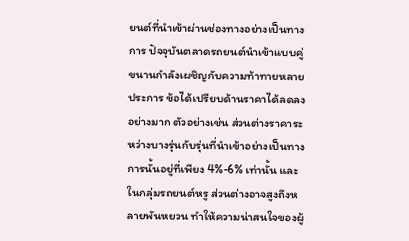ยนต์ที่นำเข้าผ่านช่องทางอย่างเป็นทางการ ปัจจุบันตลาดรถยนต์นำเข้าแบบคู่ขนานกำลังเผชิญกับความท้าทายหลายประการ ข้อได้เปรียบด้านราคาได้ลดลงอย่างมาก ตัวอย่างเช่น ส่วนต่างราคาระหว่างบางรุ่นกับรุ่นที่นำเข้าอย่างเป็นทางการนั้นอยู่ที่เพียง 4%-6% เท่านั้น และในกลุ่มรถยนต์หรู ส่วนต่างอาจสูงถึงหลายพันหยวน ทำให้ความน่าสนใจของผู้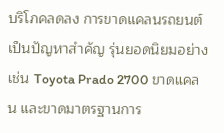บริโภคลดลง การขาดแคลนรถยนต์เป็นปัญหาสำคัญ รุ่นยอดนิยมอย่างเช่น Toyota Prado 2700 ขาดแคลน และขาดมาตรฐานการ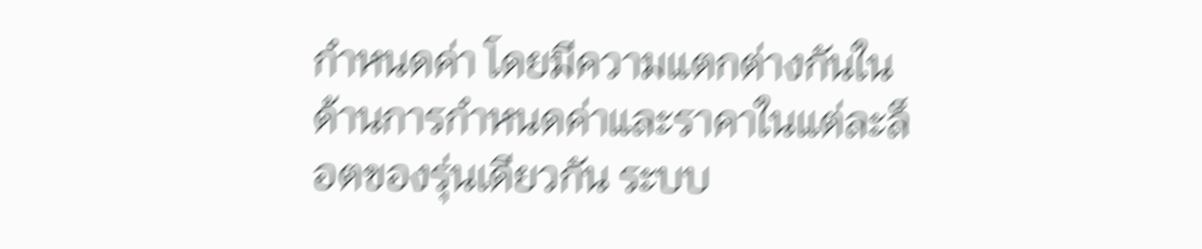กำหนดค่า โดยมีความแตกต่างกันในด้านการกำหนดค่าและราคาในแต่ละล็อตของรุ่นเดียวกัน ระบบ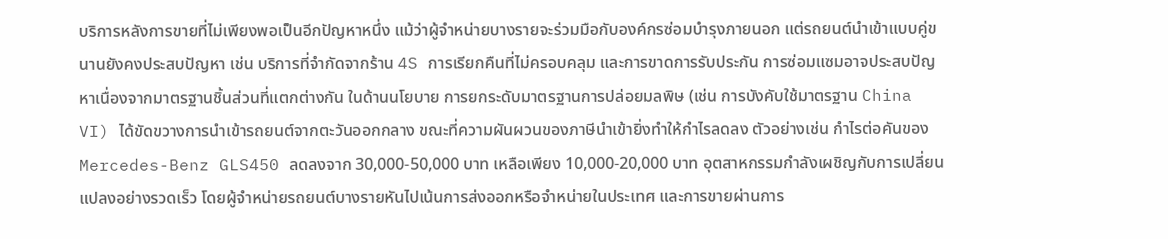บริการหลังการขายที่ไม่เพียงพอเป็นอีกปัญหาหนึ่ง แม้ว่าผู้จำหน่ายบางรายจะร่วมมือกับองค์กรซ่อมบำรุงภายนอก แต่รถยนต์นำเข้าแบบคู่ขนานยังคงประสบปัญหา เช่น บริการที่จำกัดจากร้าน 4S การเรียกคืนที่ไม่ครอบคลุม และการขาดการรับประกัน การซ่อมแซมอาจประสบปัญหาเนื่องจากมาตรฐานชิ้นส่วนที่แตกต่างกัน ในด้านนโยบาย การยกระดับมาตรฐานการปล่อยมลพิษ (เช่น การบังคับใช้มาตรฐาน China VI) ได้ขัดขวางการนำเข้ารถยนต์จากตะวันออกกลาง ขณะที่ความผันผวนของภาษีนำเข้ายิ่งทำให้กำไรลดลง ตัวอย่างเช่น กำไรต่อคันของ Mercedes-Benz GLS450 ลดลงจาก 30,000-50,000 บาท เหลือเพียง 10,000-20,000 บาท อุตสาหกรรมกำลังเผชิญกับการเปลี่ยนแปลงอย่างรวดเร็ว โดยผู้จำหน่ายรถยนต์บางรายหันไปเน้นการส่งออกหรือจำหน่ายในประเทศ และการขายผ่านการ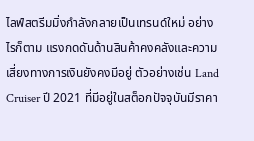ไลฟ์สตรีมมิ่งกำลังกลายเป็นเทรนด์ใหม่ อย่างไรก็ตาม แรงกดดันด้านสินค้าคงคลังและความเสี่ยงทางการเงินยังคงมีอยู่ ตัวอย่างเช่น Land Cruiser ปี 2021 ที่มีอยู่ในสต็อกปัจจุบันมีราคา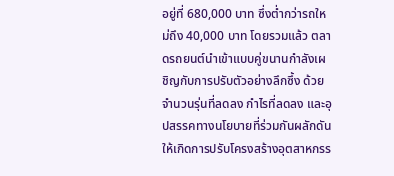อยู่ที่ 680,000 บาท ซึ่งต่ำกว่ารถใหม่ถึง 40,000 บาท โดยรวมแล้ว ตลาดรถยนต์นำเข้าแบบคู่ขนานกำลังเผชิญกับการปรับตัวอย่างลึกซึ้ง ด้วยจำนวนรุ่นที่ลดลง กำไรที่ลดลง และอุปสรรคทางนโยบายที่ร่วมกันผลักดันให้เกิดการปรับโครงสร้างอุตสาหกรร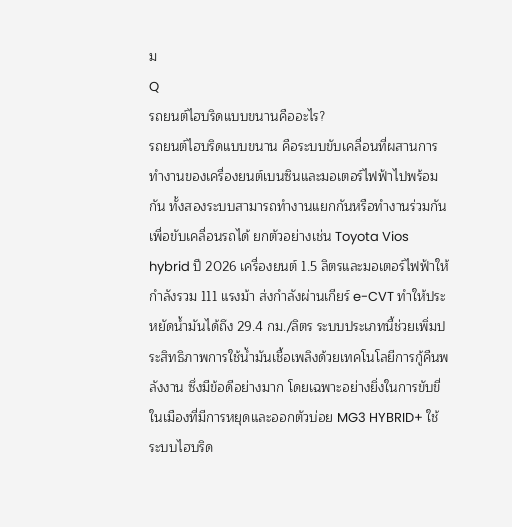ม
Q
รถยนต์ไฮบริดแบบขนานคืออะไร?
รถยนต์ไฮบริดแบบขนาน คือระบบขับเคลื่อนที่ผสานการทำงานของเครื่องยนต์เบนซินและมอเตอร์ไฟฟ้าไปพร้อมกัน ทั้งสองระบบสามารถทำงานแยกกันหรือทำงานร่วมกันเพื่อขับเคลื่อนรถได้ ยกตัวอย่างเช่น Toyota Vios hybrid ปี 2026 เครื่องยนต์ 1.5 ลิตรและมอเตอร์ไฟฟ้าให้กำลังรวม 111 แรงม้า ส่งกำลังผ่านเกียร์ e-CVT ทำให้ประหยัดน้ำมันได้ถึง 29.4 กม./ลิตร ระบบประเภทนี้ช่วยเพิ่มประสิทธิภาพการใช้น้ำมันเชื้อเพลิงด้วยเทคโนโลยีการกู้คืนพลังงาน ซึ่งมีข้อดีอย่างมาก โดยเฉพาะอย่างยิ่งในการขับขี่ในเมืองที่มีการหยุดและออกตัวบ่อย MG3 HYBRID+ ใช้ระบบไฮบริด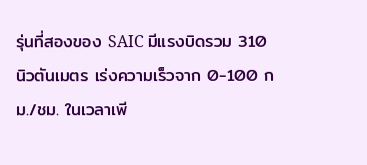รุ่นที่สองของ SAIC มีแรงบิดรวม 310 นิวตันเมตร เร่งความเร็วจาก 0-100 กม./ชม. ในเวลาเพี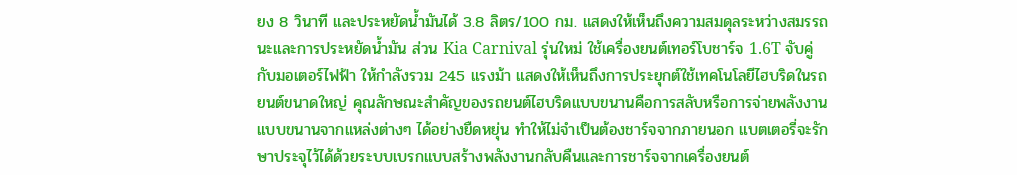ยง 8 วินาที และประหยัดน้ำมันได้ 3.8 ลิตร/100 กม. แสดงให้เห็นถึงความสมดุลระหว่างสมรรถนะและการประหยัดน้ำมัน ส่วน Kia Carnival รุ่นใหม่ ใช้เครื่องยนต์เทอร์โบชาร์จ 1.6T จับคู่กับมอเตอร์ไฟฟ้า ให้กำลังรวม 245 แรงม้า แสดงให้เห็นถึงการประยุกต์ใช้เทคโนโลยีไฮบริดในรถยนต์ขนาดใหญ่ คุณลักษณะสำคัญของรถยนต์ไฮบริดแบบขนานคือการสลับหรือการจ่ายพลังงานแบบขนานจากแหล่งต่างๆ ได้อย่างยืดหยุ่น ทำให้ไม่จำเป็นต้องชาร์จจากภายนอก แบตเตอรี่จะรักษาประจุไว้ได้ด้วยระบบเบรกแบบสร้างพลังงานกลับคืนและการชาร์จจากเครื่องยนต์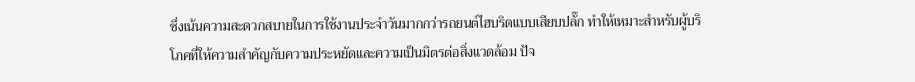ซึ่งเน้นความสะดวกสบายในการใช้งานประจำวันมากกว่ารถยนต์ไฮบริดแบบเสียบปลั๊ก ทำให้เหมาะสำหรับผู้บริโภคที่ให้ความสำคัญกับความประหยัดและความเป็นมิตรต่อสิ่งแวดล้อม ปัจ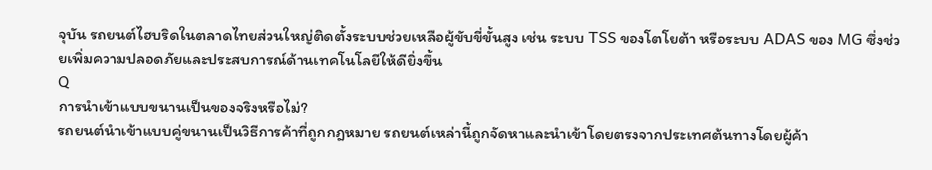จุบัน รถยนต์ไฮบริดในตลาดไทยส่วนใหญ่ติดตั้งระบบช่วยเหลือผู้ขับขี่ขั้นสูง เช่น ระบบ TSS ของโตโยต้า หรือระบบ ADAS ของ MG ซึ่งช่วยเพิ่มความปลอดภัยและประสบการณ์ด้านเทคโนโลยีให้ดียิ่งขึ้น
Q
การนำเข้าแบบขนานเป็นของจริงหรือไม่?
รถยนต์นำเข้าแบบคู่ขนานเป็นวิธีการค้าที่ถูกกฎหมาย รถยนต์เหล่านี้ถูกจัดหาและนำเข้าโดยตรงจากประเทศต้นทางโดยผู้ค้า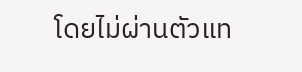โดยไม่ผ่านตัวแท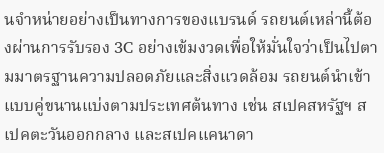นจำหน่ายอย่างเป็นทางการของแบรนด์ รถยนต์เหล่านี้ต้องผ่านการรับรอง 3C อย่างเข้มงวดเพื่อให้มั่นใจว่าเป็นไปตามมาตรฐานความปลอดภัยและสิ่งแวดล้อม รถยนต์นำเข้าแบบคู่ขนานแบ่งตามประเทศต้นทาง เช่น สเปคสหรัฐฯ สเปคตะวันออกกลาง และสเปคแคนาดา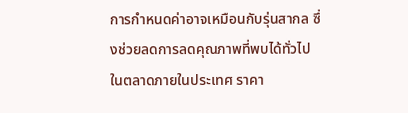การกำหนดค่าอาจเหมือนกับรุ่นสากล ซึ่งช่วยลดการลดคุณภาพที่พบได้ทั่วไปในตลาดภายในประเทศ ราคา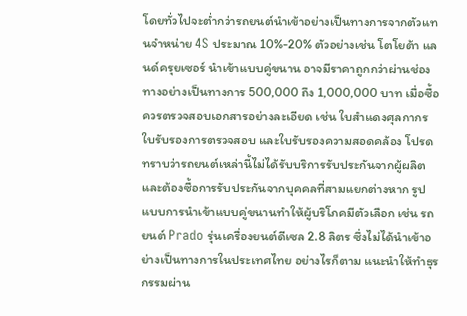โดยทั่วไปจะต่ำกว่ารถยนต์นำเข้าอย่างเป็นทางการจากตัวแทนจำหน่าย 4S ประมาณ 10%-20% ตัวอย่างเช่น โตโยต้า แลนด์ครุยเซอร์ นำเข้าแบบคู่ขนาน อาจมีราคาถูกกว่าผ่านช่องทางอย่างเป็นทางการ 500,000 ถึง 1,000,000 บาท เมื่อซื้อ ควรตรวจสอบเอกสารอย่างละเอียด เช่น ใบสำแดงศุลกากร ใบรับรองการตรวจสอบ และใบรับรองความสอดคล้อง โปรดทราบว่ารถยนต์เหล่านี้ไม่ได้รับบริการรับประกันจากผู้ผลิต และต้องซื้อการรับประกันจากบุคคลที่สามแยกต่างหาก รูปแบบการนำเข้าแบบคู่ขนานทำให้ผู้บริโภคมีตัวเลือก เช่น รถยนต์ Prado รุ่นเครื่องยนต์ดีเซล 2.8 ลิตร ซึ่งไม่ได้นำเข้าอย่างเป็นทางการในประเทศไทย อย่างไรก็ตาม แนะนำให้ทำธุรกรรมผ่าน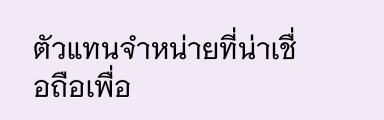ตัวแทนจำหน่ายที่น่าเชื่อถือเพื่อ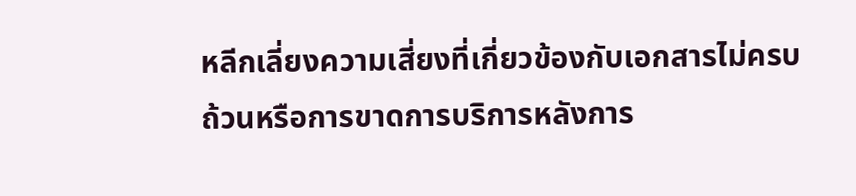หลีกเลี่ยงความเสี่ยงที่เกี่ยวข้องกับเอกสารไม่ครบถ้วนหรือการขาดการบริการหลังการ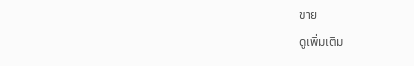ขาย
ดูเพิ่มเติม